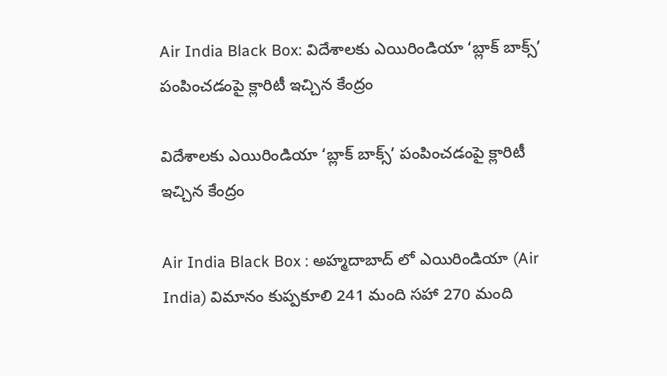Air India Black Box: విదేశాలకు ఎయిరిండియా ‘బ్లాక్‌ బాక్స్‌’ పంపించడంపై క్లారిటీ ఇచ్చిన కేంద్రం

విదేశాలకు ఎయిరిండియా ‘బ్లాక్‌ బాక్స్‌’ పంపించడంపై క్లారిటీ ఇచ్చిన కేంద్రం

Air India Black Box : అహ్మదాబాద్‌ లో ఎయిరిండియా (Air India) విమానం కుప్పకూలి 241 మంది సహా 270 మంది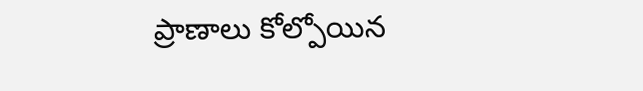ప్రాణాలు కోల్పోయిన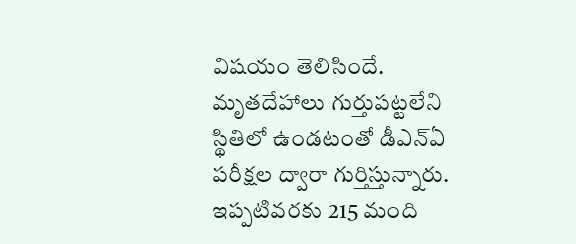విషయం తెలిసిందే. మృతదేహాలు గుర్తుపట్టలేని స్థితిలో ఉండటంతో డీఎన్‌ఏ పరీక్షల ద్వారా గుర్తిస్తున్నారు. ఇప్పటివరకు 215 మంది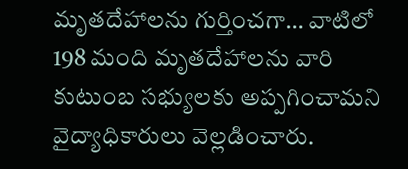మృతదేహాలను గుర్తించగా… వాటిలో 198 మంది మృతదేహాలను వారి కుటుంబ సభ్యులకు అప్పగించామని వైద్యాధికారులు వెల్లడించారు.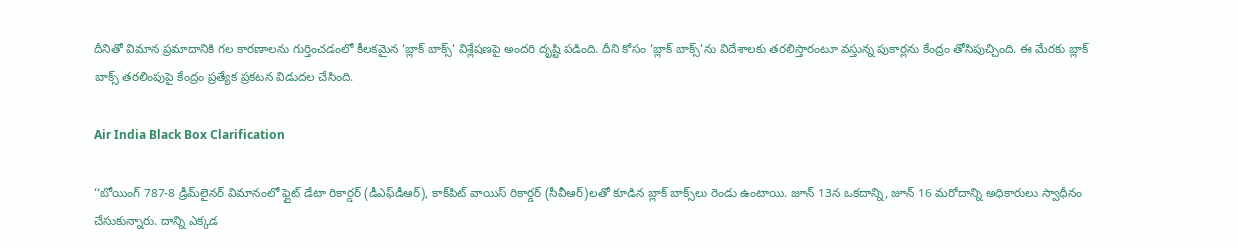దీనితో విమాన ప్రమాదానికి గల కారణాలను గుర్తించడంలో కీలకమైన ‘బ్లాక్‌ బాక్స్‌’ విశ్లేషణపై అందరి దృష్టి పడింది. దీని కోసం ‘బ్లాక్‌ బాక్స్‌’ను విదేశాలకు తరలిస్తారంటూ వస్తున్న పుకార్లను కేంద్రం తోసిపుచ్చింది. ఈ మేరకు బ్లాక్ బాక్స్ తరలింపుపై కేంద్రం ప్రత్యేక ప్రకటన విడుదల చేసింది.

Air India Black Box Clarification

‘‘బోయింగ్‌ 787-8 డ్రీమ్‌లైనర్‌ విమానంలో ఫ్లైట్‌ డేటా రికార్డర్‌ (డీఎఫ్‌డీఆర్‌), కాక్‌పిట్‌ వాయిస్‌ రికార్డర్‌ (సీవీఆర్‌)లతో కూడిన బ్లాక్‌ బాక్స్‌లు రెండు ఉంటాయి. జూన్‌ 13న ఒకదాన్ని, జూన్‌ 16 మరోదాన్ని అధికారులు స్వాధీనం చేసుకున్నారు. దాన్ని ఎక్కడ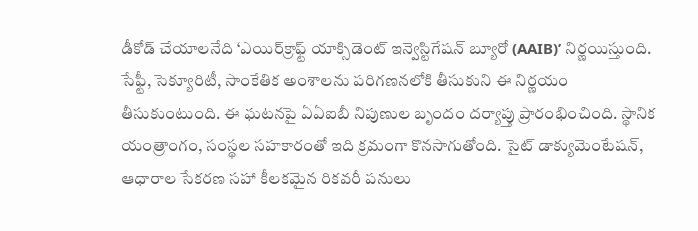డీకోడ్‌ చేయాలనేది ‘ఎయిర్‌క్రాఫ్ట్‌ యాక్సిడెంట్‌ ఇన్వెస్టిగేషన్‌ బ్యూరో (AAIB)’ నిర్ణయిస్తుంది. సేఫ్టీ, సెక్యూరిటీ, సాంకేతిక అంశాలను పరిగణనలోకి తీసుకుని ఈ నిర్ణయం తీసుకుంటుంది. ఈ ఘటనపై ఏఏఐబీ నిపుణుల బృందం దర్యాప్తు ప్రారంభించింది. స్థానిక యంత్రాంగం, సంస్థల సహకారంతో ఇది క్రమంగా కొనసాగుతోంది. సైట్ డాక్యుమెంటేషన్, ఆధారాల సేకరణ సహా కీలకమైన రికవరీ పనులు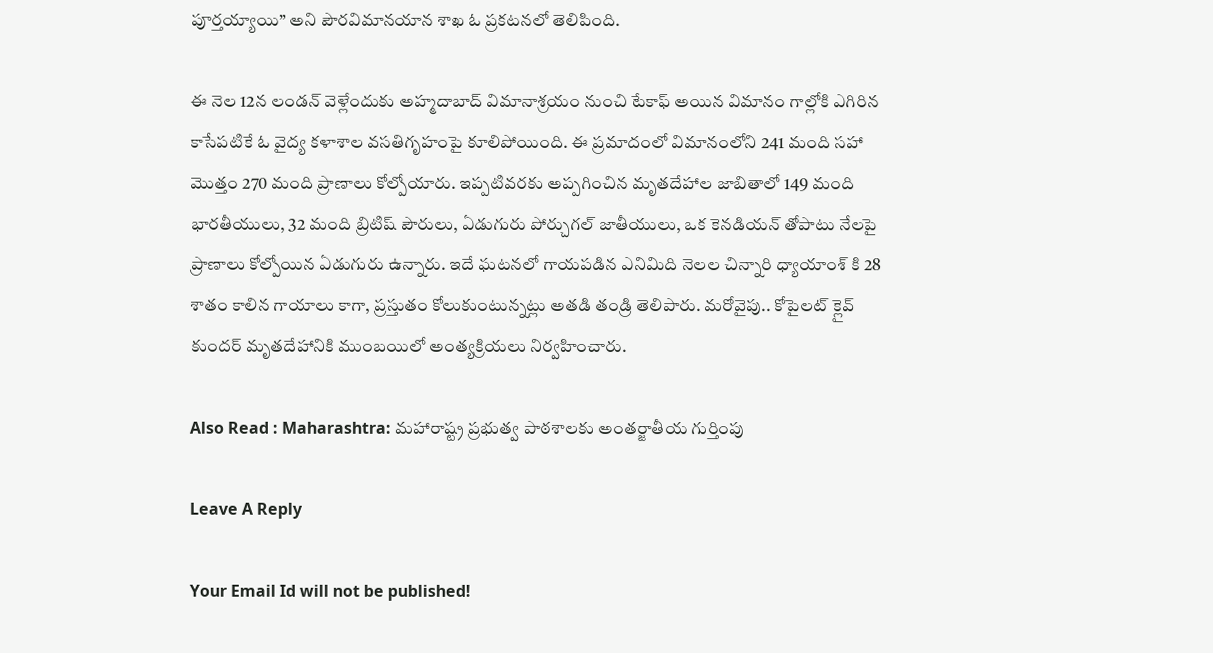పూర్తయ్యాయి’’ అని పౌరవిమానయాన శాఖ ఓ ప్రకటనలో తెలిపింది.

ఈ నెల 12న లండన్‌ వెళ్లేందుకు అహ్మదాబాద్‌ విమానాశ్రయం నుంచి టేకాఫ్‌ అయిన విమానం గాల్లోకి ఎగిరిన కాసేపటికే ఓ వైద్య కళాశాల వసతిగృహంపై కూలిపోయింది. ఈ ప్రమాదంలో విమానంలోని 241 మంది సహా మొత్తం 270 మంది ప్రాణాలు కోల్పోయారు. ఇప్పటివరకు అప్పగించిన మృతదేహాల జాబితాలో 149 మంది భారతీయులు, 32 మంది బ్రిటిష్ పౌరులు, ఏడుగురు పోర్చుగల్‌ జాతీయులు, ఒక కెనడియన్‌ తోపాటు నేలపై ప్రాణాలు కోల్పోయిన ఏడుగురు ఉన్నారు. ఇదే ఘటనలో గాయపడిన ఎనిమిది నెలల చిన్నారి ధ్యాయాంశ్‌ కి 28 శాతం కాలిన గాయాలు కాగా, ప్రస్తుతం కోలుకుంటున్నట్లు అతడి తండ్రి తెలిపారు. మరోవైపు.. కోపైలట్‌ క్లైవ్‌ కుందర్‌ మృతదేహానికి ముంబయిలో అంత్యక్రియలు నిర్వహించారు.

Also Read : Maharashtra: మహారాష్ట్ర ప్రభుత్వ పాఠశాలకు అంతర్జాతీయ గుర్తింపు

Leave A Reply

Your Email Id will not be published!